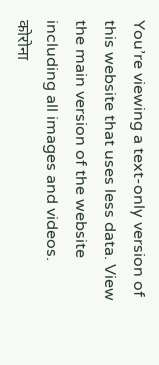You’re viewing a text-only version of this website that uses less data. View the main version of the website including all images and videos.
कोरोना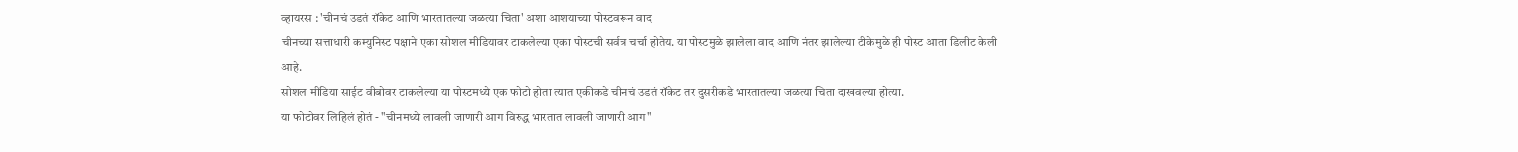व्हायरस : 'चीनचं उडतं रॉकेट आणि भारतातल्या जळत्या चिता' अशा आशयाच्या पोस्टवरून वाद
चीनच्या सत्ताधारी कम्युनिस्ट पक्षाने एका सोशल मीडियावर टाकलेल्या एका पोस्टची सर्वत्र चर्चा होतेय. या पोस्टमुळे झालेला वाद आणि नंतर झालेल्या टीकेमुळे ही पोस्ट आता डिलीट केली आहे.
सोशल मीडिया साईट वीबोवर टाकलेल्या या पोस्टमध्ये एक फोटो होता त्यात एकीकडे चीनचं उडतं रॉकेट तर दुसरीकडे भारतातल्या जळत्या चिता दाखवल्या होत्या.
या फोटोवर लिहिलं होतं - "चीनमध्ये लावली जाणारी आग विरुद्ध भारतात लावली जाणारी आग"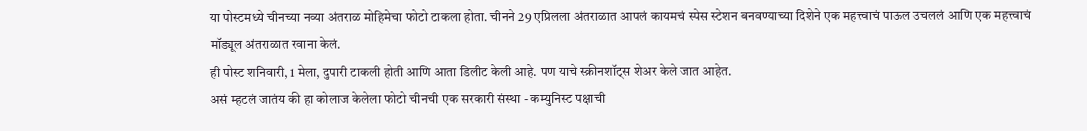या पोस्टमध्ये चीनच्या नव्या अंतराळ मोहिमेचा फोटो टाकला होता. चीनने 29 एप्रिलला अंतराळात आपलं कायमचं स्पेस स्टेशन बनवण्याच्या दिशेने एक महत्त्वाचं पाऊल उचललं आणि एक महत्त्वाचं मॉड्यूल अंतराळात रवाना केलं.
ही पोस्ट शनिवारी, 1 मेला, दुपारी टाकली होती आणि आता डिलीट केली आहे. पण याचे स्क्रीनशॉट्स शेअर केले जात आहेत.
असं म्हटलं जातंय की हा कोलाज केलेला फोटो चीनची एक सरकारी संस्था - कम्युनिस्ट पक्षाची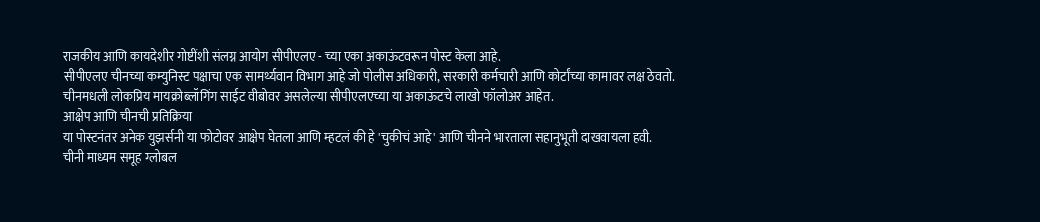राजकीय आणि कायदेशीर गोष्टींशी संलग्न आयोग सीपीएलए - च्या एका अकाऊंटवरून पोस्ट केला आहे.
सीपीएलए चीनच्या कम्युनिस्ट पक्षाचा एक सामर्थ्यवान विभाग आहे जो पोलीस अधिकारी, सरकारी कर्मचारी आणि कोर्टांच्या कामावर लक्ष ठेवतो.
चीनमधली लोकप्रिय मायक्रोब्लॉगिंग साईट वीबोवर असलेल्या सीपीएलएच्या या अकाऊंटचे लाखो फॉलोअर आहेत.
आक्षेप आणि चीनची प्रतिक्रिया
या पोस्टनंतर अनेक युझर्सनी या फोटोवर आक्षेप घेतला आणि म्हटलं की हे 'चुकीचं आहे' आणि चीनने भारताला सहानुभूती दाखवायला हवी.
चीनी माध्यम समूह ग्लोबल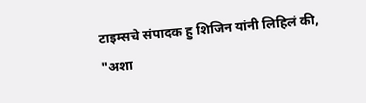टाइम्सचे संपादक हु शिजिन यांनी लिहिलं की, "अशा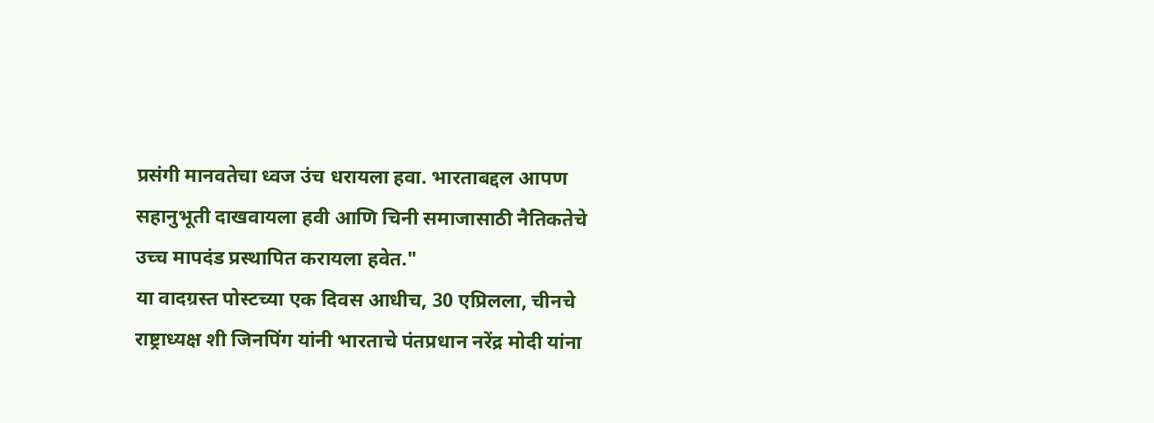प्रसंगी मानवतेचा ध्वज उंच धरायला हवा. भारताबद्दल आपण सहानुभूती दाखवायला हवी आणि चिनी समाजासाठी नैतिकतेचे उच्च मापदंड प्रस्थापित करायला हवेत."
या वादग्रस्त पोस्टच्या एक दिवस आधीच, 30 एप्रिलला, चीनचे राष्ट्राध्यक्ष शी जिनपिंग यांनी भारताचे पंतप्रधान नरेंद्र मोदी यांना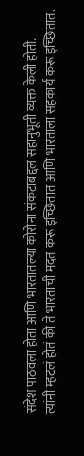संदेश पाठवला होता आणि भारतातल्या कोरोना संकटाबद्दल सहानुभूती व्यक्त केली होती.
त्यांनी म्हटलं होतं की ते भारताची मदत करू इच्छितात आणि भारताला सहकार्य करू इच्छितात.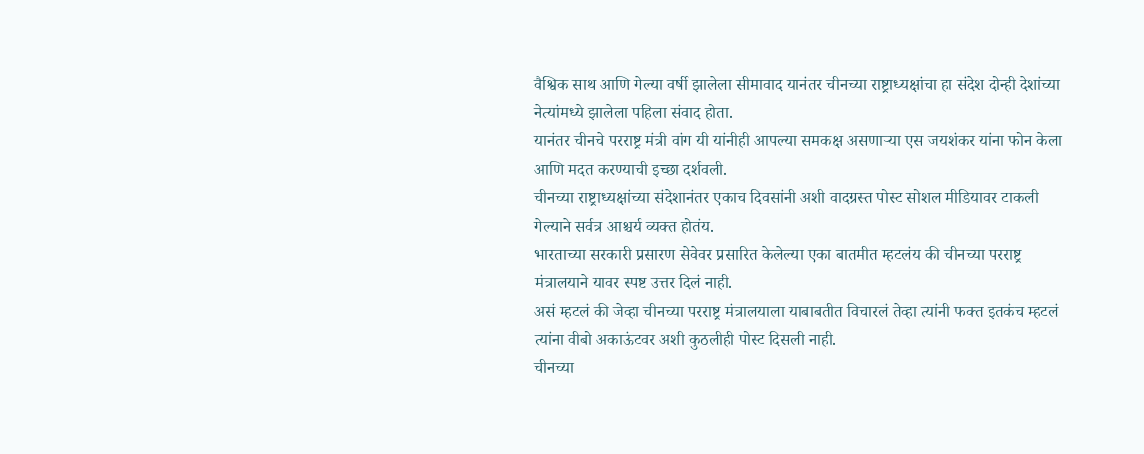वैश्विक साथ आणि गेल्या वर्षी झालेला सीमावाद यानंतर चीनच्या राष्ट्राध्यक्षांचा हा संदेश दोन्ही देशांच्या नेत्यांमध्ये झालेला पहिला संवाद होता.
यानंतर चीनचे परराष्ट्र मंत्री वांग यी यांनीही आपल्या समकक्ष असणाऱ्या एस जयशंकर यांना फोन केला आणि मदत करण्याची इच्छा दर्शवली.
चीनच्या राष्ट्राध्यक्षांच्या संदेशानंतर एकाच दिवसांनी अशी वादग्रस्त पोस्ट सोशल मीडियावर टाकली गेल्याने सर्वत्र आश्चर्य व्यक्त होतंय.
भारताच्या सरकारी प्रसारण सेवेवर प्रसारित केलेल्या एका बातमीत म्हटलंय की चीनच्या परराष्ट्र मंत्रालयाने यावर स्पष्ट उत्तर दिलं नाही.
असं म्हटलं की जेव्हा चीनच्या परराष्ट्र मंत्रालयाला याबाबतीत विचारलं तेव्हा त्यांनी फक्त इतकंच म्हटलं त्यांना वीबो अकाऊंटवर अशी कुठलीही पोस्ट दिसली नाही.
चीनच्या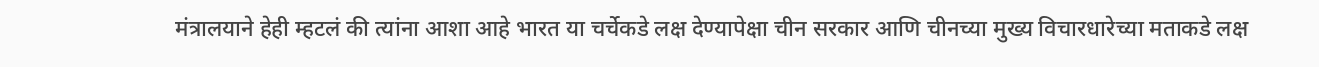मंत्रालयाने हेही म्हटलं की त्यांना आशा आहे भारत या चर्चेकडे लक्ष देण्यापेक्षा चीन सरकार आणि चीनच्या मुख्य विचारधारेच्या मताकडे लक्ष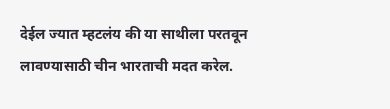देईल ज्यात म्हटलंय की या साथीला परतवून लावण्यासाठी चीन भारताची मदत करेल.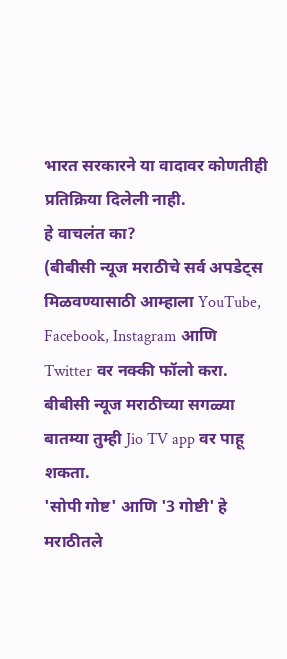भारत सरकारने या वादावर कोणतीही प्रतिक्रिया दिलेली नाही.
हे वाचलंत का?
(बीबीसी न्यूज मराठीचे सर्व अपडेट्स मिळवण्यासाठी आम्हाला YouTube, Facebook, Instagram आणि Twitter वर नक्की फॉलो करा.
बीबीसी न्यूज मराठीच्या सगळ्या बातम्या तुम्ही Jio TV app वर पाहू शकता.
'सोपी गोष्ट' आणि '3 गोष्टी' हे मराठीतले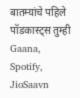बातम्यांचे पहिले पॉडकास्ट्स तुम्ही Gaana, Spotify, JioSaavn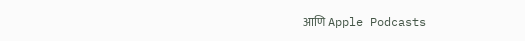आणि Apple Podcasts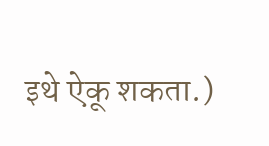इथे ऐकू शकता.)